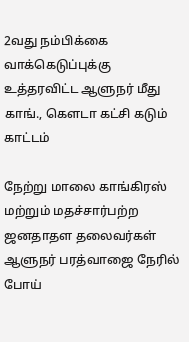2வது நம்பிக்கை வாக்கெடுப்புக்கு உத்தரவிட்ட ஆளுநர் மீது காங்., கெளடா கட்சி கடும் காட்டம்

நேற்று மாலை காங்கிரஸ் மற்றும் மதச்சார்பற்ற ஜனதாதள தலைவர்கள் ஆளுநர் பரத்வாஜை நேரில் போய்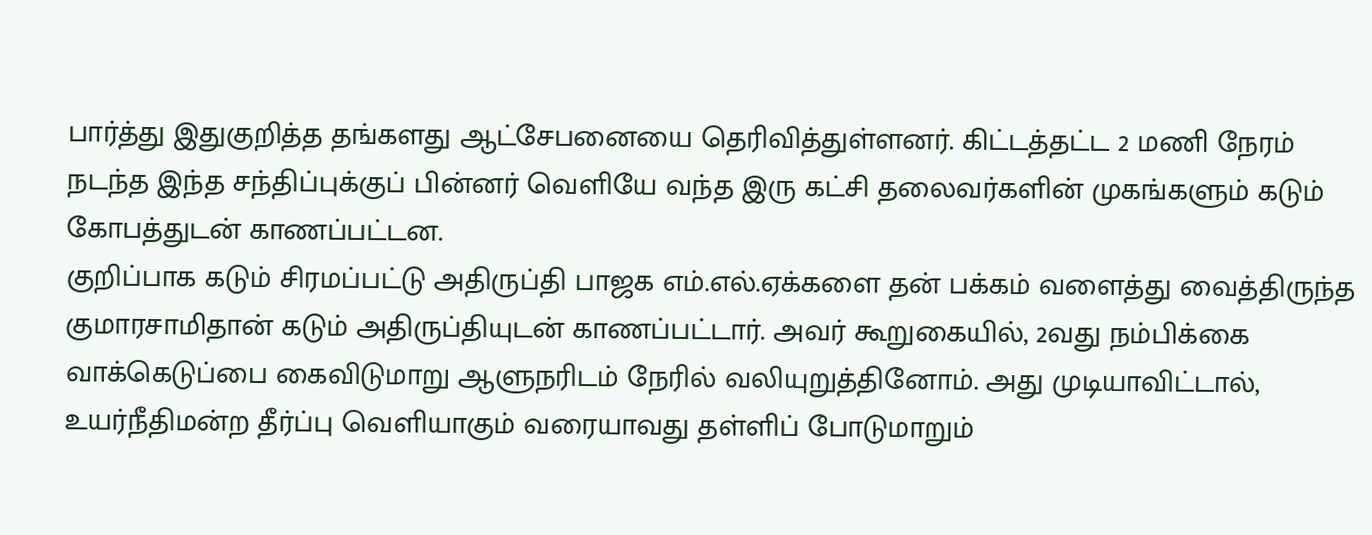பார்த்து இதுகுறித்த தங்களது ஆட்சேபனையை தெரிவித்துள்ளனர். கிட்டத்தட்ட 2 மணி நேரம் நடந்த இந்த சந்திப்புக்குப் பின்னர் வெளியே வந்த இரு கட்சி தலைவர்களின் முகங்களும் கடும் கோபத்துடன் காணப்பட்டன.
குறிப்பாக கடும் சிரமப்பட்டு அதிருப்தி பாஜக எம்.எல்.ஏக்களை தன் பக்கம் வளைத்து வைத்திருந்த குமாரசாமிதான் கடும் அதிருப்தியுடன் காணப்பட்டார். அவர் கூறுகையில், 2வது நம்பிக்கை வாக்கெடுப்பை கைவிடுமாறு ஆளுநரிடம் நேரில் வலியுறுத்தினோம். அது முடியாவிட்டால், உயர்நீதிமன்ற தீர்ப்பு வெளியாகும் வரையாவது தள்ளிப் போடுமாறும்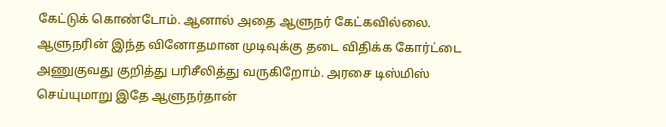கேட்டுக் கொண்டோம். ஆனால் அதை ஆளுநர் கேட்கவில்லை.
ஆளுநரின் இந்த வினோதமான முடிவுக்கு தடை விதிக்க கோர்ட்டை அணுகுவது குறித்து பரிசீலித்து வருகிறோம். அரசை டிஸ்மிஸ் செய்யுமாறு இதே ஆளுநர்தான்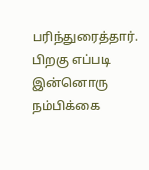பரிந்துரைத்தார். பிறகு எப்படி இன்னொரு நம்பிக்கை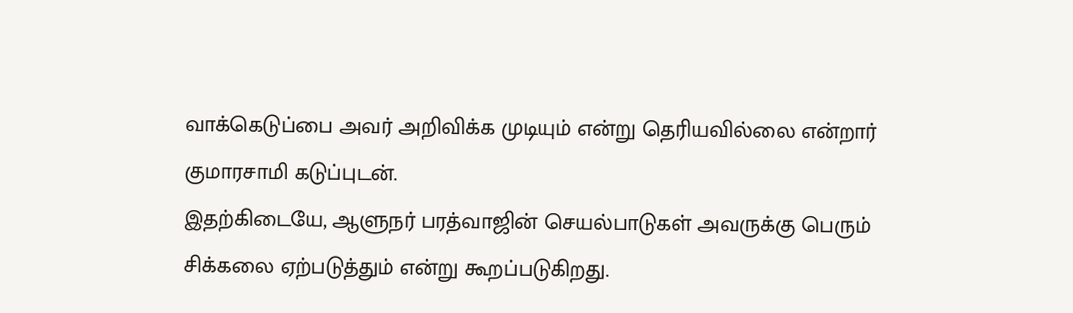வாக்கெடுப்பை அவர் அறிவிக்க முடியும் என்று தெரியவில்லை என்றார் குமாரசாமி கடுப்புடன்.
இதற்கிடையே, ஆளுநர் பரத்வாஜின் செயல்பாடுகள் அவருக்கு பெரும் சிக்கலை ஏற்படுத்தும் என்று கூறப்படுகிறது.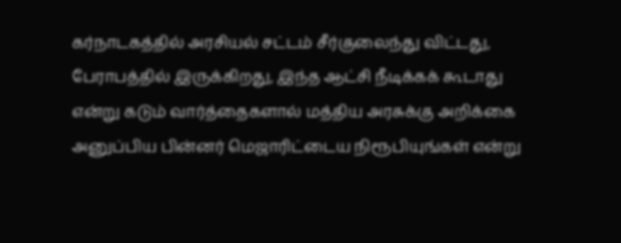கர்நாடகத்தில் அரசியல் சட்டம் சீர்குலைந்து விட்டது, பேராபத்தில் இருக்கிறது, இந்த ஆட்சி நீடிக்கக் கூடாது என்று கடும் வார்த்தைகளால் மத்திய அரசுக்கு அறிக்கை அனுப்பிய பின்னர் மெஜாரிட்டைய நிரூபியுங்கள் என்று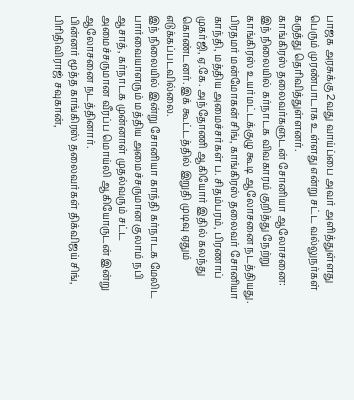பாஜக அரசுக்கு 2வது வாய்ப்பை அவர் அளித்துள்ளது பெரும் முரண்பாடாக உள்ளது என்று சட்ட வல்லுநர்கள் கருத்து தெரிவித்துள்ளனர்.
காங்கிரஸ் தலைவர்களுடன் சோனியா ஆலோசனை:
இந் நிலையில் கர்நாடக விவகாரம் குறித்து நேற்று காங்கிரஸ் உயர்மட்டக்குழு கூடி ஆலோசனை நடத்தியது. பிரதமர் மன்மோகன் சிங், காங்கிரஸ் தலைவர் சோனியா காந்தி, மத்திய அமைச்சர்கள் ப. சிதம்பரம், பிரணாப் முகர்ஜி, ஏ.கே. அந்தோணி ஆகியோர் இதில் கலந்து கொண்டனர். இக் கூட்டத்தில் இறுதி முடிவு ஏதும் எடுக்கப்படவில்லை.
இந் நிலையில் இன்று சோனியா காந்தி கர்நாடக மேலிட பார்வையாளரும் மத்திய அமைச்சருமான குலாம் நபி ஆசாத், கர்நாடக முன்னாள் முதல்வரும் சட்ட அமைச்சருமான வீரப்ப மொய்லி ஆகியோருடன் இன்று ஆலோசனை நடத்தினார்.
பின்னர் மூத்த காங்கிரஸ் தலைவர்கள் திக்விஜய் சிங், பிரிதிவிராஜ் சவுகான்,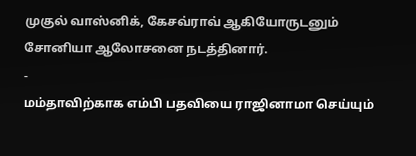முகுல் வாஸ்னிக், கேசவ்ராவ் ஆகியோருடனும் சோனியா ஆலோசனை நடத்தினார்.
-
மம்தாவிற்காக எம்பி பதவியை ராஜினாமா செய்யும்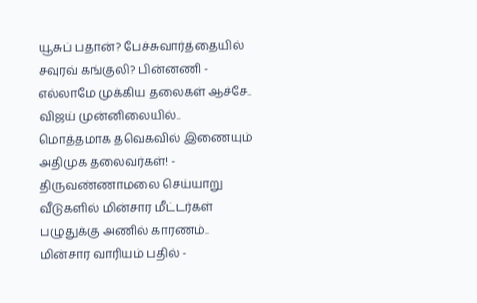யூசுப் பதான்? பேச்சுவார்த்தையில் சவுரவ் கங்குலி? பின்னணி -
எல்லாமே முக்கிய தலைகள் ஆச்சே.. விஜய் முன்னிலையில்.. மொத்தமாக தவெகவில் இணையும் அதிமுக தலைவர்கள்! -
திருவண்ணாமலை செய்யாறு வீடுகளில் மின்சார மீட்டர்கள் பழுதுக்கு அணில் காரணம்.. மின்சார வாரியம் பதில் -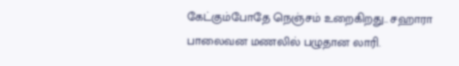கேட்கும்போதே நெஞ்சம் உறைகிறது.. சஹாரா பாலைவன மணலில் பழுதான லாரி.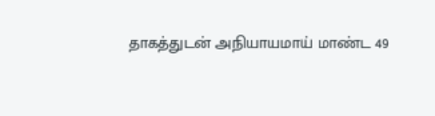தாகத்துடன் அநியாயமாய் மாண்ட 49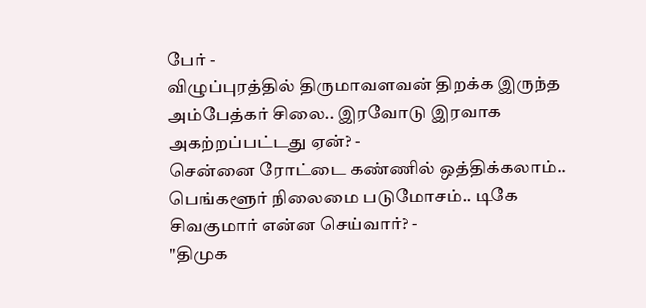பேர் -
விழுப்புரத்தில் திருமாவளவன் திறக்க இருந்த அம்பேத்கர் சிலை.. இரவோடு இரவாக அகற்றப்பட்டது ஏன்? -
சென்னை ரோட்டை கண்ணில் ஒத்திக்கலாம்.. பெங்களூர் நிலைமை படுமோசம்.. டிகே சிவகுமார் என்ன செய்வார்? -
"திமுக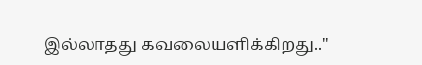இல்லாதது கவலையளிக்கிறது.."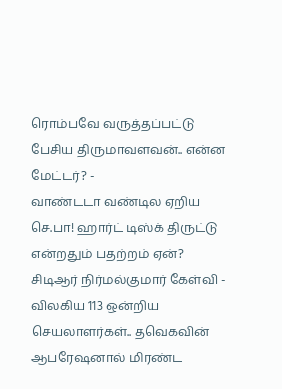ரொம்பவே வருத்தப்பட்டு பேசிய திருமாவளவன்.. என்ன மேட்டர்? -
வாண்டடா வண்டில ஏறிய செ.பா! ஹார்ட் டிஸ்க் திருட்டு என்றதும் பதற்றம் ஏன்? சிடிஆர் நிர்மல்குமார் கேள்வி -
விலகிய 113 ஒன்றிய செயலாளர்கள்.. தவெகவின் ஆபரேஷனால் மிரண்ட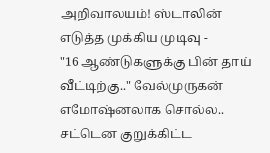அறிவாலயம்! ஸ்டாலின் எடுத்த முக்கிய முடிவு -
"16 ஆண்டுகளுக்கு பின் தாய் வீட்டிற்கு.." வேல்முருகன் எமோஷ்னலாக சொல்ல.. சட்டென குறுக்கிட்ட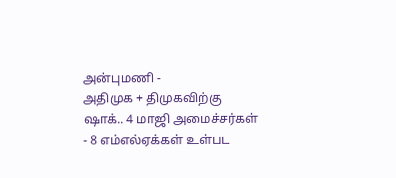அன்புமணி -
அதிமுக + திமுகவிற்கு ஷாக்.. 4 மாஜி அமைச்சர்கள் - 8 எம்எல்ஏக்கள் உள்பட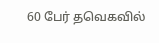60 பேர் தவெகவில்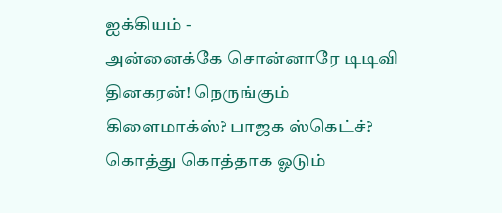ஐக்கியம் -
அன்னைக்கே சொன்னாரே டிடிவி தினகரன்! நெருங்கும் கிளைமாக்ஸ்? பாஜக ஸ்கெட்ச்? கொத்து கொத்தாக ஓடும்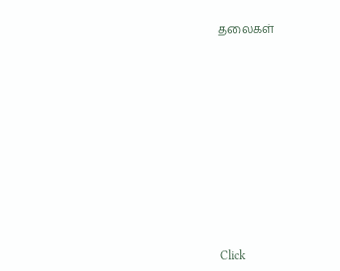தலைகள்












Click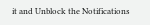it and Unblock the Notifications